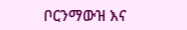ቦርንማውዝ እና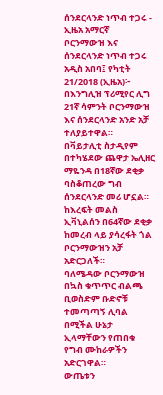ሰንደርላንድ ነጥብ ተጋሩ - ኢዜአ አማርኛ
ቦርንማውዝ እና ሰንደርላንድ ነጥብ ተጋሩ
አዲስ አበባ፤ የካቲት 21/2018 (ኢዜአ)፦ በእንግሊዝ ፕሪሚየር ሊግ 21ኛ ሳምንት ቦርንማውዝ እና ሰንደርላንድ አንድ አቻ ተለያይተዋል።
በቫይታሊቲ ስታዲየም በተካሄደው ጨዋታ ኤሊዘር ማዬንዳ በ18ኛው ደቂቃ ባስቆጠረው ግብ ሰንደርላንድ መሪ ሆኗል።
ከእረፍት መልስ ኢቫኒልሰን በ64ኛው ደቂቃ ከመረብ ላይ ያሳረፋት ጎል ቦርንማውዝን አቻ አድርጋለች።
ባለሜዳው ቦርንማውዝ በኳስ ቁጥጥር ብልጫ ቢወስድም ቡድኖቹ ተመጣጣኝ ሊባል በሚችል ሁኔታ ኢላማቸውን የጠበቁ የግብ ሙከራዎችን አድርገዋል።
ውጤቱን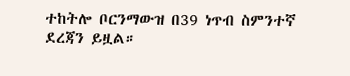ተከትሎ ቦርንማውዝ በ39 ነጥብ ስምንተኛ ደረጃን ይዟል።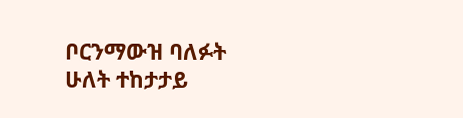ቦርንማውዝ ባለፉት ሁለት ተከታታይ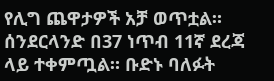የሊግ ጨዋታዎች አቻ ወጥቷል።
ሰንደርላንድ በ37 ነጥብ 11ኛ ደረጃ ላይ ተቀምጧል። ቡድኑ ባለፉት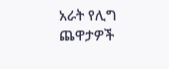አራት የሊግ ጨዋታዎች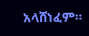አላሸነፈም።